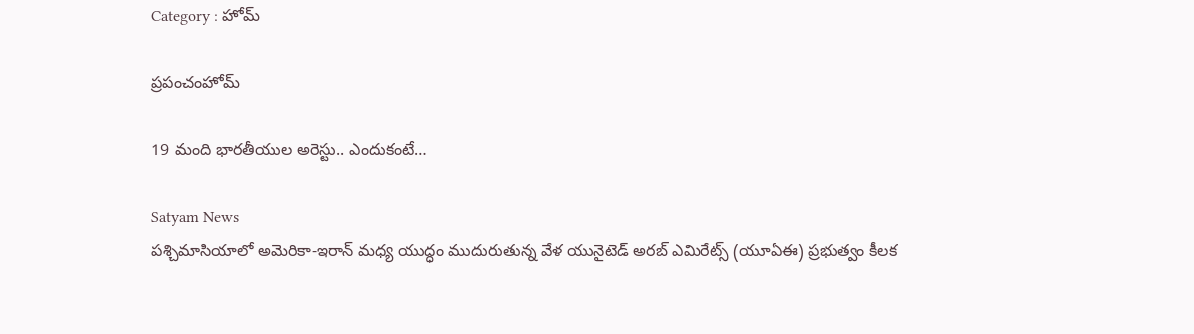Category : హోమ్

ప్రపంచంహోమ్

19 మంది భారతీయుల అరెస్టు.. ఎందుకంటే…

Satyam News
పశ్చిమాసియాలో అమెరికా-ఇరాన్ మధ్య యుద్ధం ముదురుతున్న వేళ యునైటెడ్ అరబ్ ఎమిరేట్స్ (యూఏఈ) ప్రభుత్వం కీలక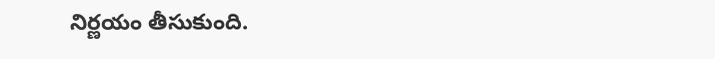నిర్ణయం తీసుకుంది.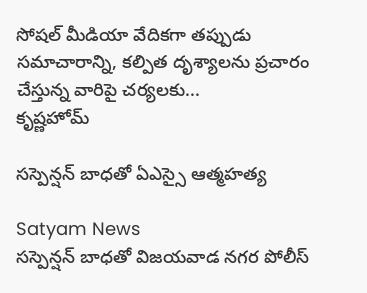సోషల్ మీడియా వేదికగా తప్పుడు సమాచారాన్ని, కల్పిత దృశ్యాలను ప్రచారం చేస్తున్న వారిపై చర్యలకు...
కృష్ణహోమ్

సస్పెన్షన్ బాధతో ఏఎస్సై ఆత్మహత్య

Satyam News
సస్పెన్షన్ బాధతో విజయవాడ నగర పోలీస్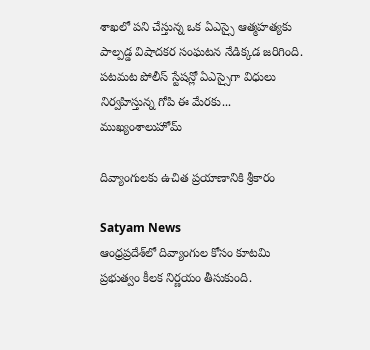శాఖలో పని చేస్తున్న ఒక ఏఎస్సై ఆత్మహత్యకు పాల్పడ్డ విషాదకర సంఘటన నేడిక్కడ జరిగింది. పటమట పోలీస్ స్టేషన్లో ఏఎస్సైగా విధులు నిర్వహిస్తున్న గోపి ఈ మేరకు...
ముఖ్యంశాలుహోమ్

దివ్యాంగులకు ఉచిత ప్రయాణానికి శ్రీకారం

Satyam News
ఆంధ్రప్రదేశ్‌లో దివ్యాంగుల కోసం కూటమి ప్రభుత్వం కీలక నిర్ణయం తీసుకుంది.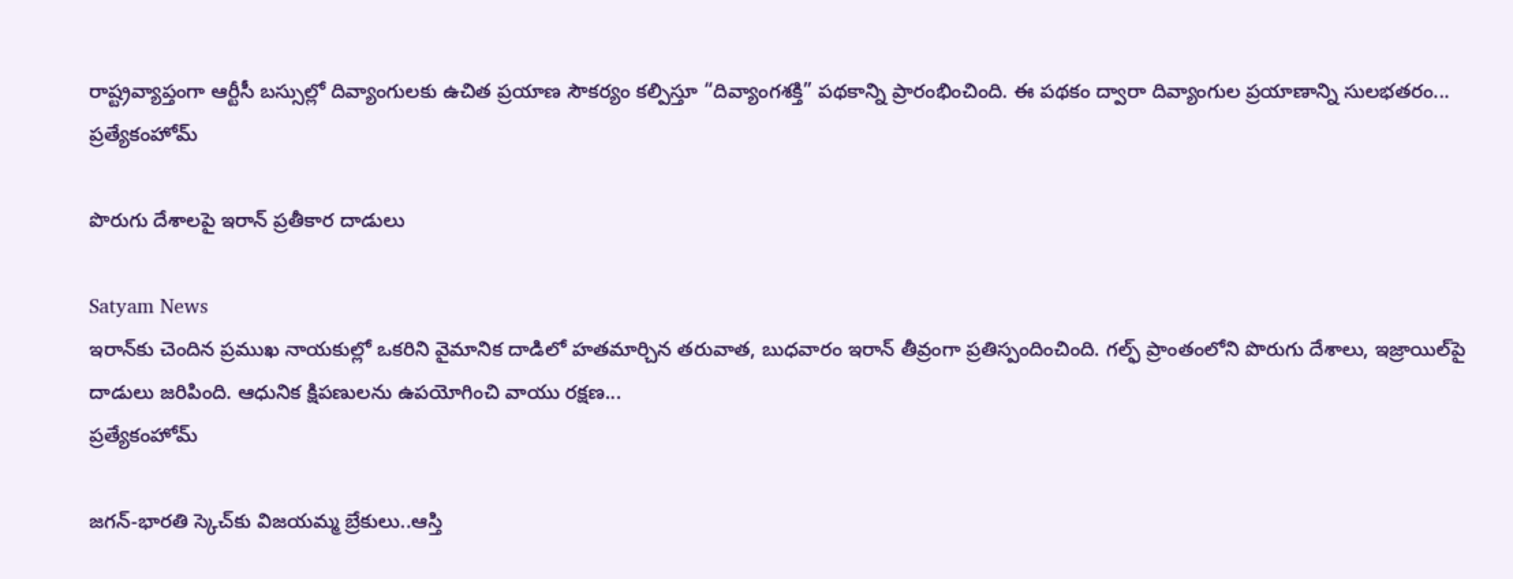రాష్ట్రవ్యాప్తంగా ఆర్టీసీ బస్సుల్లో దివ్యాంగులకు ఉచిత ప్రయాణ సౌకర్యం కల్పిస్తూ “దివ్యాంగశక్తి” పథకాన్ని ప్రారంభించింది. ఈ పథకం ద్వారా దివ్యాంగుల ప్రయాణాన్ని సులభతరం...
ప్రత్యేకంహోమ్

పొరుగు దేశాలపై ఇరాన్ ప్రతీకార దాడులు

Satyam News
ఇరాన్‌కు చెందిన ప్రముఖ నాయకుల్లో ఒకరిని వైమానిక దాడిలో హతమార్చిన తరువాత, బుధవారం ఇరాన్ తీవ్రంగా ప్రతిస్పందించింది. గల్ఫ్ ప్రాంతంలోని పొరుగు దేశాలు, ఇజ్రాయిల్‌పై దాడులు జరిపింది. ఆధునిక క్షిపణులను ఉపయోగించి వాయు రక్షణ...
ప్రత్యేకంహోమ్

జగన్‌-భారతి స్కెచ్‌కు విజయమ్మ బ్రేకులు..ఆస్తి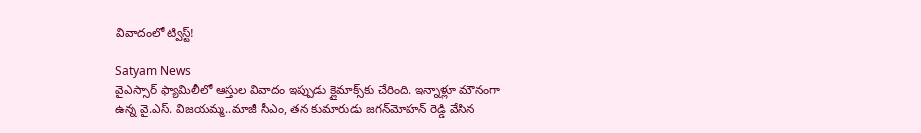వివాదంలో ట్విస్ట్‌!

Satyam News
వైఎస్సార్ ఫ్యామిలీలో ఆస్తుల వివాదం ఇప్పుడు క్లైమాక్స్‌కు చేరింది. ఇన్నాళ్లూ మౌనంగా ఉన్న వై.ఎస్‌. విజయమ్మ..మాజీ సీఎం, తన కుమారుడు జగన్‌మోహన్ రెడ్డి వేసిన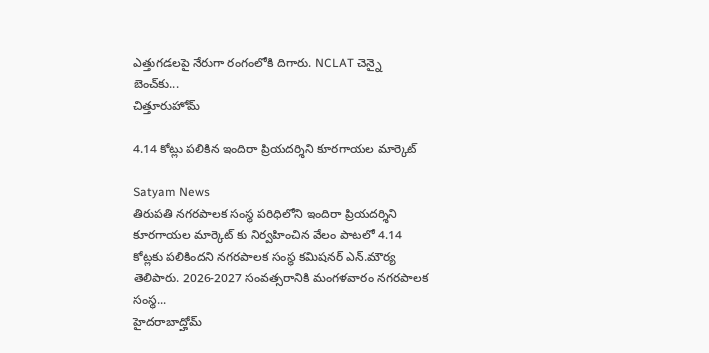ఎత్తుగడలపై నేరుగా రంగంలోకి దిగారు. NCLAT చెన్నై బెంచ్‌కు...
చిత్తూరుహోమ్

4.14 కోట్లు పలికిన ఇందిరా ప్రియదర్శిని కూరగాయల మార్కెట్

Satyam News
తిరుపతి నగరపాలక సంస్థ పరిధిలోని ఇందిరా ప్రియదర్శిని కూరగాయల మార్కెట్ కు నిర్వహించిన వేలం పాటలో 4.14 కోట్లకు పలికిందని నగరపాలక సంస్థ కమిషనర్ ఎన్.మౌర్య తెలిపారు. 2026-2027 సంవత్సరానికి మంగళవారం నగరపాలక సంస్థ...
హైదరాబాద్హోమ్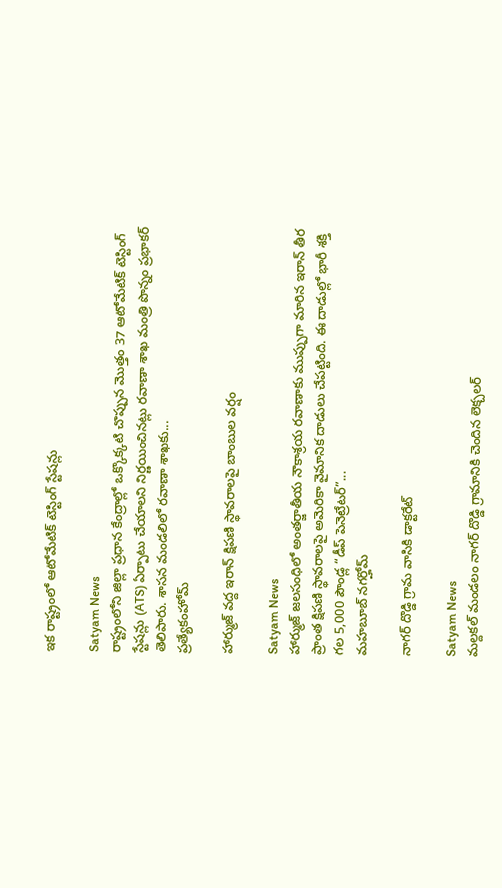ఇక రాష్ట్రంలో ఆటోమేటిక్ టెస్టింగ్ స్టేషన్లు

Satyam News
రాష్ట్రంలోని జిల్లా ప్రధాన కేంద్రాల్లో ఒక్కొక్కటి చొప్పున మొత్తం 37 ఆటోమేటిక్ టెస్టింగ్ స్టేషన్లు (ATS) ఏర్పాటు చేయాలని నిర్ణయించినట్లు రవాణా శాఖ మంత్రి పొన్నం ప్రభాకర్ తెలిపారు. శాసన మండలిలో రవాణా శాఖకు...
ప్రత్యేకంహోమ్

హార్ముజ్ వద్ద ఇరాన్ క్షిపణి స్థావరాలపై బాంబుల వర్షం

Satyam News
హార్ముజ్ జలసంధిలో అంతర్జాతీయ నౌకాశ్రయ రవాణాకు ముప్పుగా మారిన ఇరాన్ తీర ప్రాంత క్షిపణి స్థావరాలపై అమెరికా వైమానిక దాడులు చేపట్టింది. ఈ దాడుల్లో భారీ శక్తి గల 5,000 పౌండ్ల “డీప్ పెనెట్రేటర్”...
మహబూబ్ నగర్హోమ్

నాగర్ దొడ్డి గ్రామ వాసికి డాక్టరేట్

Satyam News
మల్దకల్ మండలం నాగర్ దొడ్డి గ్రామానికి చెందిన లెక్చలర్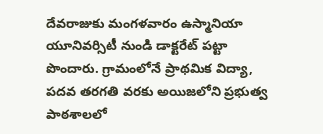దేవరాజుకు మంగళవారం ఉస్మానియా యూనివర్సిటీ నుండి డాక్టరేట్ పట్టా పొందారు. గ్రామంలోనే ప్రాథమిక విద్యా, పదవ తరగతి వరకు అయిజలోని ప్రభుత్వ పాఠశాలలో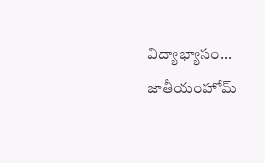విద్యాభ్యాసం...
జాతీయంహోమ్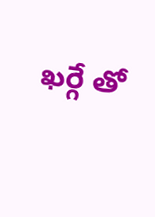ఖర్గే తో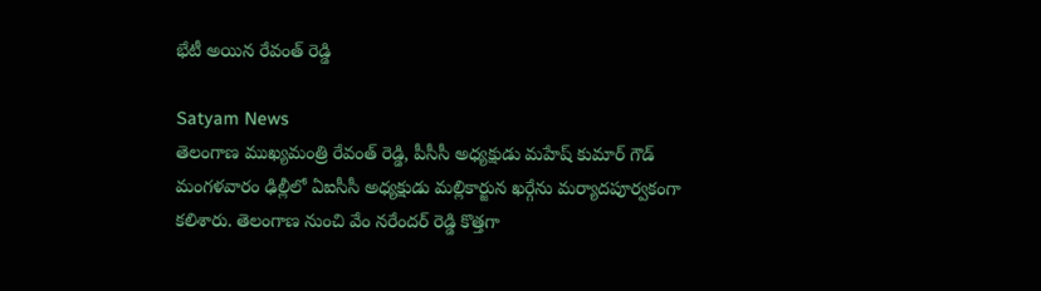భేటీ అయిన రేవంత్ రెడ్డి

Satyam News
తెలంగాణ ముఖ్యమంత్రి రేవంత్ రెడ్డి, పీసీసీ అధ్యక్షుడు మహేష్ కుమార్ గౌడ్ మంగళవారం ఢిల్లీలో ఏఐసీసీ అధ్యక్షుడు మల్లికార్జున ఖర్గేను మర్యాదపూర్వకంగా కలిశారు. తెలంగాణ నుంచి వేం నరేందర్ రెడ్డి కొత్తగా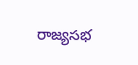రాజ్యసభ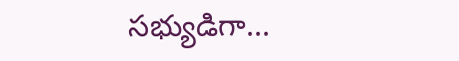సభ్యుడిగా...